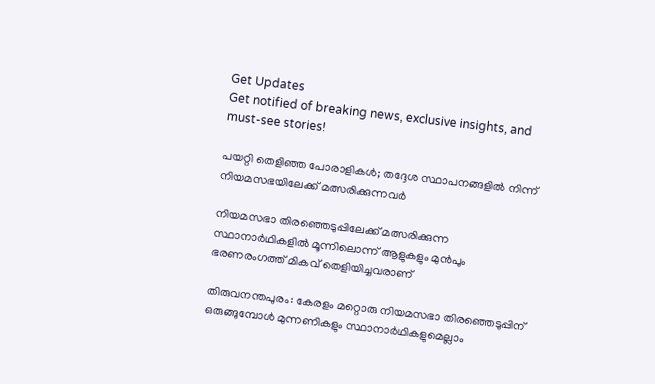Get Updates
Get notified of breaking news, exclusive insights, and must-see stories!

പയറ്റി തെളിഞ്ഞ പോരാളികൾ; തദ്ദേശ സ്ഥാപനങ്ങളിൽ നിന്ന് നിയമസഭയിലേക്ക് മത്സരിക്കുന്നവർ

നിയമസഭാ തിരഞ്ഞെടുപ്പിലേക്ക് മത്സരിക്കുന്ന സ്ഥാനാർഥികളിൽ മൂന്നിലൊന്ന് ആളുകളും മുൻപും ഭരണരംഗത്ത് മികവ് തെളിയിച്ചവരാണ്

തിരുവനന്തപുരം: കേരളം മറ്റൊരു നിയമസഭാ തിരഞ്ഞെടുപ്പിന് ഒരുങ്ങുമ്പോൾ മുന്നണികളും സ്ഥാനാർഥികളുമെല്ലാം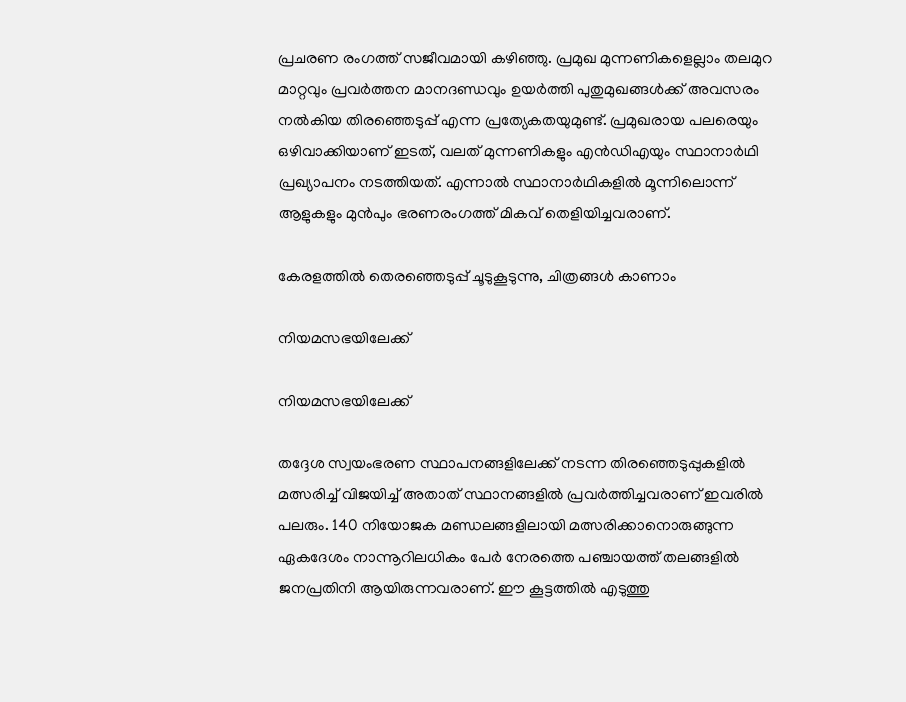പ്രചരണ രംഗത്ത് സജീവമായി കഴിഞ്ഞു. പ്രമുഖ മുന്നണികളെല്ലാം തലമുറ മാറ്റവും പ്രവർത്തന മാനദണ്ഡവും ഉയർത്തി പുതുമുഖങ്ങൾക്ക് അവസരം നൽകിയ തിരഞ്ഞെടുപ്പ് എന്ന പ്രത്യേകതയുമുണ്ട്. പ്രമുഖരായ പലരെയും ഒഴിവാക്കിയാണ് ഇടത്, വലത് മുന്നണികളും എൻഡിഎയും സ്ഥാനാർഥി പ്രഖ്യാപനം നടത്തിയത്. എന്നാൽ സ്ഥാനാർഥികളിൽ മൂന്നിലൊന്ന് ആളുകളും മുൻപും ഭരണരംഗത്ത് മികവ് തെളിയിച്ചവരാണ്.

കേരളത്തില്‍ തെരഞ്ഞെടുപ്പ് ചൂടുകൂടുന്നു, ചിത്രങ്ങള്‍ കാണാം

നിയമസഭയിലേക്ക്

നിയമസഭയിലേക്ക്

തദ്ദേശ സ്വയംഭരണ സ്ഥാപനങ്ങളിലേക്ക് നടന്ന തിരഞ്ഞെടുപ്പുകളിൽ മത്സരിച്ച് വിജയിച്ച് അതാത് സ്ഥാനങ്ങളിൽ പ്രവർത്തിച്ചവരാണ് ഇവരിൽ പലരും. 140 നിയോജക മണ്ഡലങ്ങളിലായി മത്സരിക്കാനൊരുങ്ങുന്ന ഏകദേശം നാന്നൂറിലധികം പേർ നേരത്തെ പഞ്ചായത്ത് തലങ്ങളിൽ ജനപ്രതിനി ആയിരുന്നവരാണ്. ഈ കൂട്ടത്തിൽ എടുത്തു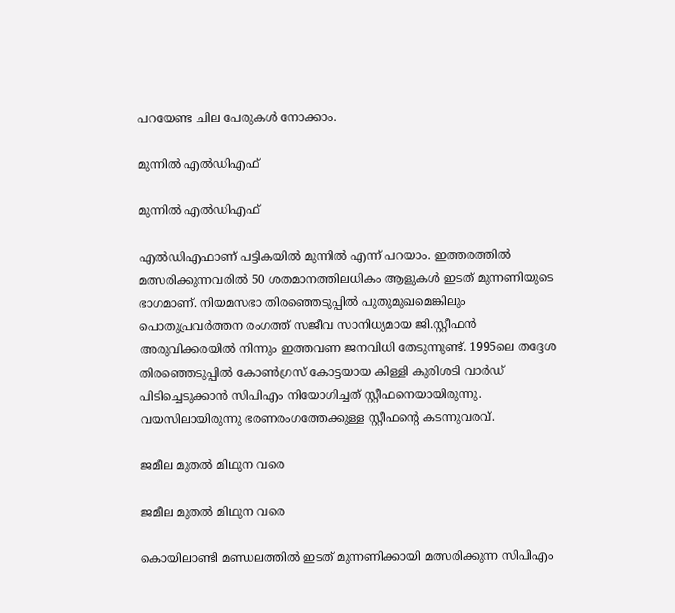പറയേണ്ട ചില പേരുകൾ നോക്കാം.

മുന്നിൽ എൽഡിഎഫ്

മുന്നിൽ എൽഡിഎഫ്

എൽഡിഎഫാണ് പട്ടികയിൽ മുന്നിൽ എന്ന് പറയാം. ഇത്തരത്തിൽ മത്സരിക്കുന്നവരിൽ 50 ശതമാനത്തിലധികം ആളുകൾ ഇടത് മുന്നണിയുടെ ഭാഗമാണ്. നിയമസഭാ തിരഞ്ഞെടുപ്പിൽ പുതുമുഖമെങ്കിലും പൊതുപ്രവർത്തന രംഗത്ത് സജീവ സാനിധ്യമായ ജി.സ്റ്റീഫൻ അരുവിക്കരയിൽ നിന്നും ഇത്തവണ ജനവിധി തേടുന്നുണ്ട്. 1995ലെ തദ്ദേശ തിരഞ്ഞെടുപ്പിൽ കോൺഗ്രസ് കോട്ടയായ കിള്ളി കുരിശടി വാർഡ് പിടിച്ചെടുക്കാൻ സിപിഎം നിയോഗിച്ചത് സ്റ്റീഫനെയായിരുന്നു. വയസിലായിരുന്നു ഭരണരംഗത്തേക്കുള്ള സ്റ്റീഫന്റെ കടന്നുവരവ്.

ജമീല മുതൽ മിഥുന വരെ

ജമീല മുതൽ മിഥുന വരെ

കൊയിലാണ്ടി മണ്ഡലത്തിൽ ഇടത് മുന്നണിക്കായി മത്സരിക്കുന്ന സിപിഎം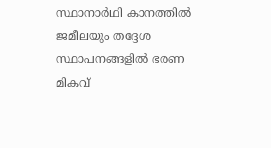സ്ഥാനാർഥി കാനത്തിൽ ജമീലയും തദ്ദേശ സ്ഥാപനങ്ങളിൽ ഭരണ മികവ്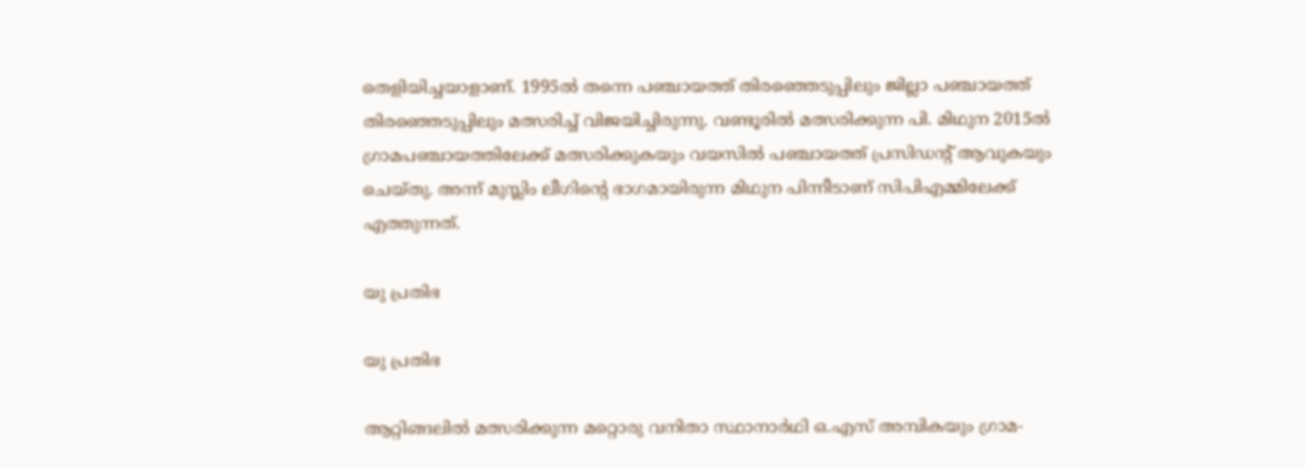തെളിയിച്ചയാളാണ്. 1995ൽ തന്നെ പഞ്ചായത്ത് തിരഞ്ഞെടുപ്പിലും ജില്ലാ പഞ്ചായത്ത് തിരഞ്ഞെടുപ്പിലും മത്സരിച്ച് വിജയിച്ചിരുന്നു. വണ്ടൂരിൽ മത്സരിക്കുന്ന പി. മിഥുന 2015ൽ ഗ്രാമപഞ്ചായത്തിലേക്ക് മത്സരിക്കുകയും വയസിൽ പഞ്ചായത്ത് പ്രസിഡന്റ് ആവുകയും ചെയ്തു. അന്ന് മുസ്ലിം ലീഗിന്റെ ഭാഗമായിരുന്ന മിഥുന പിന്നീടാണ് സിപിഎമ്മിലേക്ക് എത്തുന്നത്.

യു പ്രതിഭ

യു പ്രതിഭ

ആറ്റിങ്ങലിൽ മത്സരിക്കുന്ന മറ്റൊരു വനിതാ സ്ഥാനാർഥി ഒ.എസ് അമ്പികയും ഗ്രാമ-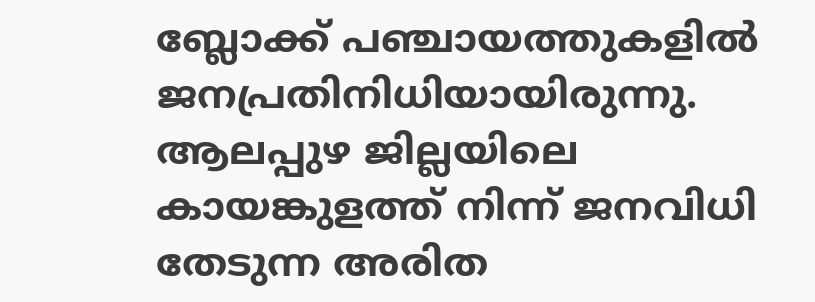ബ്ലോക്ക് പഞ്ചായത്തുകളിൽ ജനപ്രതിനിധിയായിരുന്നു. ആലപ്പുഴ ജില്ലയിലെ കായങ്കുളത്ത് നിന്ന് ജനവിധി തേടുന്ന അരിത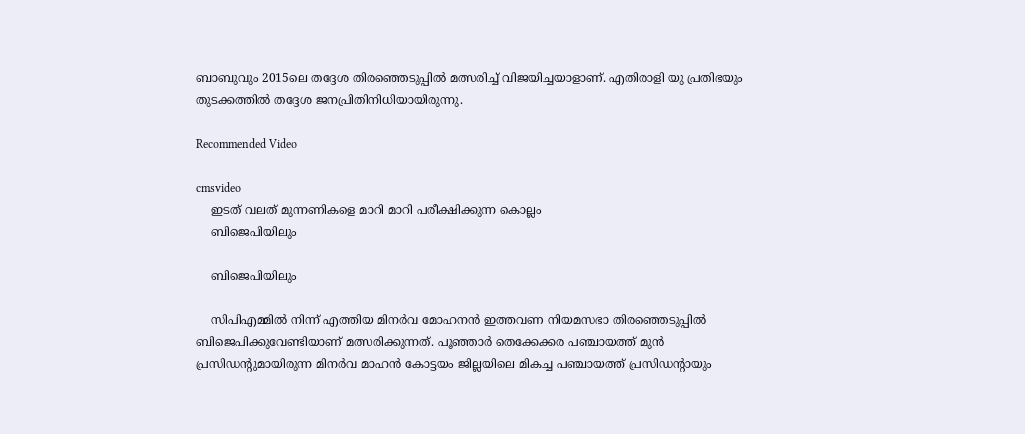ബാബുവും 2015ലെ തദ്ദേശ തിരഞ്ഞെടുപ്പിൽ മത്സരിച്ച് വിജയിച്ചയാളാണ്. എതിരാളി യു പ്രതിഭയും തുടക്കത്തിൽ തദ്ദേശ ജനപ്രിതിനിധിയായിരുന്നു.

Recommended Video

cmsvideo
    ഇടത് വലത് മുന്നണികളെ മാറി മാറി പരീക്ഷിക്കുന്ന കൊല്ലം
    ബിജെപിയിലും

    ബിജെപിയിലും

    സിപിഎമ്മിൽ നിന്ന് എത്തിയ മിനർവ മോഹനൻ ഇത്തവണ നിയമസഭാ തിരഞ്ഞെടുപ്പിൽ ബിജെപിക്കുവേണ്ടിയാണ് മത്സരിക്കുന്നത്. പൂഞ്ഞാർ തെക്കേക്കര പഞ്ചായത്ത് മുൻ പ്രസിഡന്റുമായിരുന്ന മിനർവ മാഹൻ കോട്ടയം ജില്ലയിലെ മികച്ച പഞ്ചായത്ത് പ്രസിഡന്റായും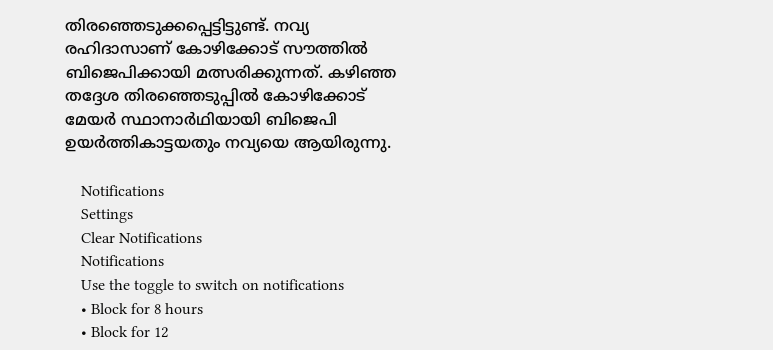തിരഞ്ഞെടുക്കപ്പെട്ടിട്ടുണ്ട്. നവ്യ രഹിദാസാണ് കോഴിക്കോട് സൗത്തിൽ ബിജെപിക്കായി മത്സരിക്കുന്നത്. കഴിഞ്ഞ തദ്ദേശ തിരഞ്ഞെടുപ്പിൽ കോഴിക്കോട് മേയർ സ്ഥാനാർഥിയായി ബിജെപി ഉയർത്തികാട്ടയതും നവ്യയെ ആയിരുന്നു.

    Notifications
    Settings
    Clear Notifications
    Notifications
    Use the toggle to switch on notifications
    • Block for 8 hours
    • Block for 12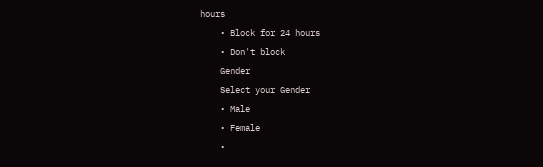hours
    • Block for 24 hours
    • Don't block
    Gender
    Select your Gender
    • Male
    • Female
    •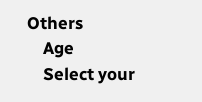Others
    Age
    Select your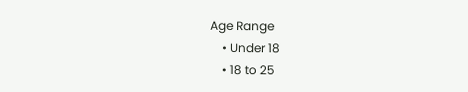Age Range
    • Under 18
    • 18 to 25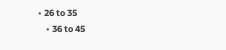• 26 to 35
    • 36 to 45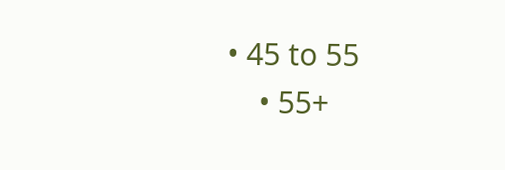• 45 to 55
    • 55+